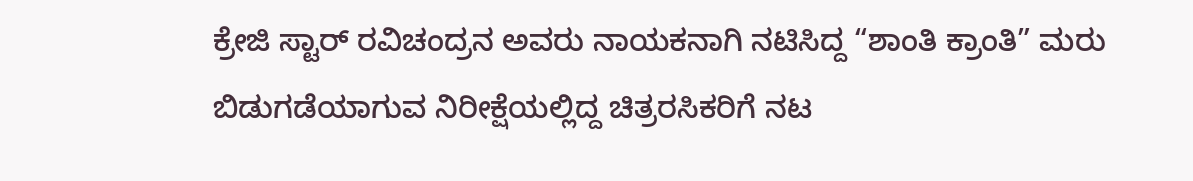ಕ್ರೇಜಿ ಸ್ಟಾರ್ ರವಿಚಂದ್ರನ ಅವರು ನಾಯಕನಾಗಿ ನಟಿಸಿದ್ದ “ಶಾಂತಿ ಕ್ರಾಂತಿ” ಮರು ಬಿಡುಗಡೆಯಾಗುವ ನಿರೀಕ್ಷೆಯಲ್ಲಿದ್ದ ಚಿತ್ರರಸಿಕರಿಗೆ ನಟ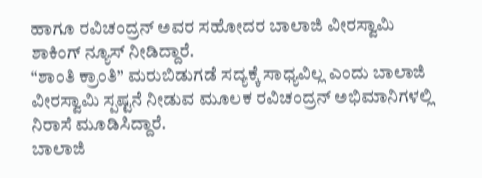ಹಾಗೂ ರವಿಚಂದ್ರನ್ ಅವರ ಸಹೋದರ ಬಾಲಾಜಿ ವೀರಸ್ವಾಮಿ ಶಾಕಿಂಗ್ ನ್ಯೂಸ್ ನೀಡಿದ್ದಾರೆ.
“ಶಾಂತಿ ಕ್ರಾಂತಿ” ಮರುಬಿಡುಗಡೆ ಸದ್ಯಕ್ಕೆ ಸಾಧ್ಯವಿಲ್ಲ ಎಂದು ಬಾಲಾಜಿ ವೀರಸ್ವಾಮಿ ಸ್ಪಷ್ಟನೆ ನೀಡುವ ಮೂಲಕ ರವಿಚಂದ್ರನ್ ಅಭಿಮಾನಿಗಳಲ್ಲಿ ನಿರಾಸೆ ಮೂಡಿಸಿದ್ದಾರೆ.
ಬಾಲಾಜಿ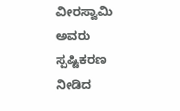ವೀರಸ್ವಾಮಿ ಅವರು ಸ್ಪಷ್ಟಿಕರಣ ನೀಡಿದ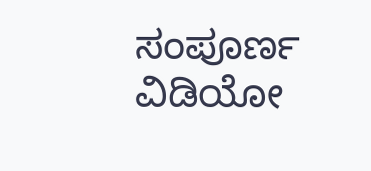ಸಂಪೂರ್ಣ ವಿಡಿಯೋ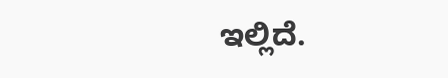ಇಲ್ಲಿದೆ.